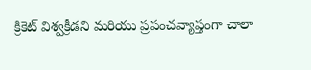క్రికెట్ విశ్వక్రీడని మరియు ప్రపంచవ్యాప్తంగా చాలా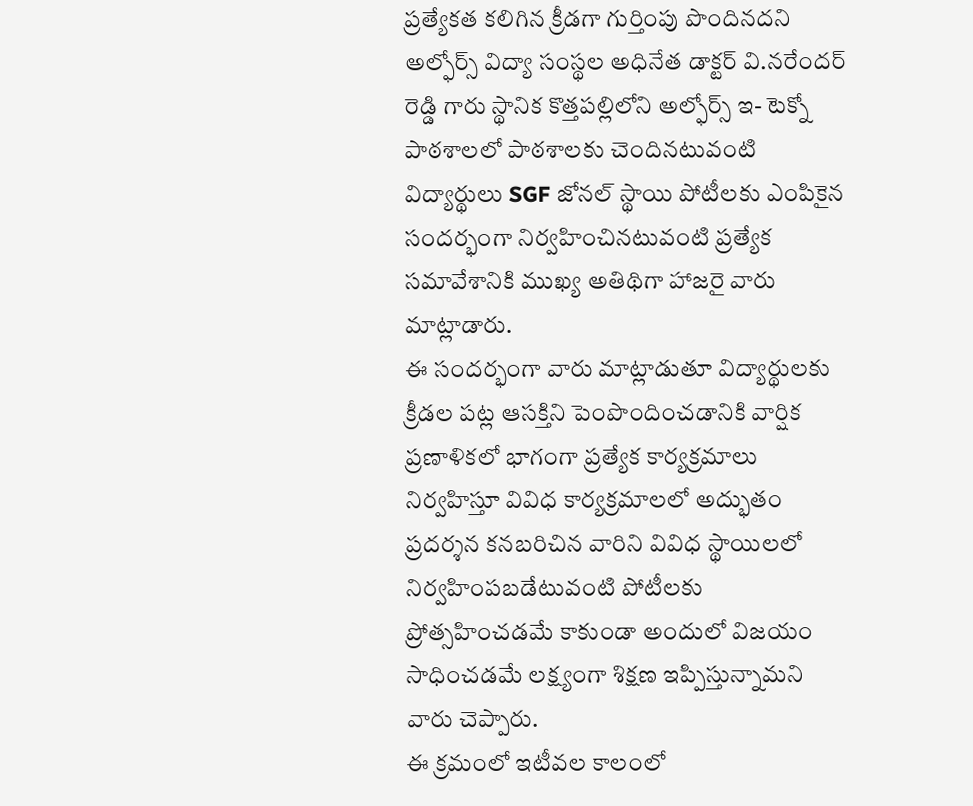ప్రత్యేకత కలిగిన క్రీడగా గుర్తింపు పొందినదని అల్ఫోర్స్ విద్యా సంస్థల అధినేత డాక్టర్ వి.నరేందర్ రెడ్డి గారు స్థానిక కొత్తపల్లిలోని అల్ఫోర్స్ ఇ- టెక్నో పాఠశాలలో పాఠశాలకు చెందినటువంటి విద్యార్థులు SGF జోనల్ స్థాయి పోటీలకు ఎంపికైన సందర్భంగా నిర్వహించినటువంటి ప్రత్యేక సమావేశానికి ముఖ్య అతిథిగా హాజరై వారు మాట్లాడారు.
ఈ సందర్భంగా వారు మాట్లాడుతూ విద్యార్థులకు క్రీడల పట్ల ఆసక్తిని పెంపొందించడానికి వార్షిక ప్రణాళికలో భాగంగా ప్రత్యేక కార్యక్రమాలు నిర్వహిస్తూ వివిధ కార్యక్రమాలలో అద్భుతం ప్రదర్శన కనబరిచిన వారిని వివిధ స్థాయిలలో నిర్వహింపబడేటువంటి పోటీలకు ప్రోత్సహించడమే కాకుండా అందులో విజయం సాధించడమే లక్ష్యంగా శిక్షణ ఇప్పిస్తున్నామని వారు చెప్పారు.
ఈ క్రమంలో ఇటీవల కాలంలో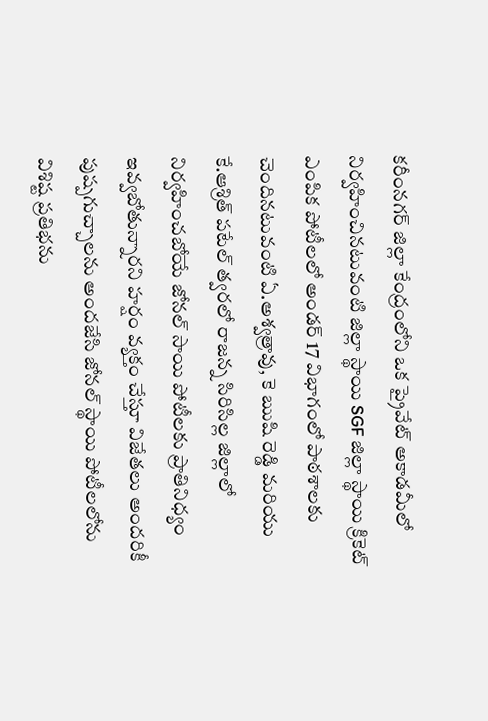కరీంనగర్ జిల్లా కేంద్రంలోని ఒక ప్రైవేట్ అకాడమీలో నిర్వహించినటువంటి జిల్లా స్థాయి SGF జిల్లా స్థాయి క్రికెట్ ఎంపిక పోటీలలో అండర్ 17 విభాగంలో పాఠశాలకు చెందినటువంటి ఏ.అశ్వత్రావు, కె ఋషి రెడ్డి మరియు కే.ఆశ్రిత్ పటేల్ త్వరలో రాజన్న సిరిసిల్ల జిల్లాలో నిర్వహించబోయే జోనల్ సాయి పోటీలకు ప్రాతినిధ్యం ఇవ్వబోతున్నారని హర్షం వ్యక్తం చేస్తూ విజేతలు అందరికీ పుష్పగుచ్చాలను అందజేసి జోనల్ స్థాయి పోటీలలోను విశిష్ట ప్రతిభను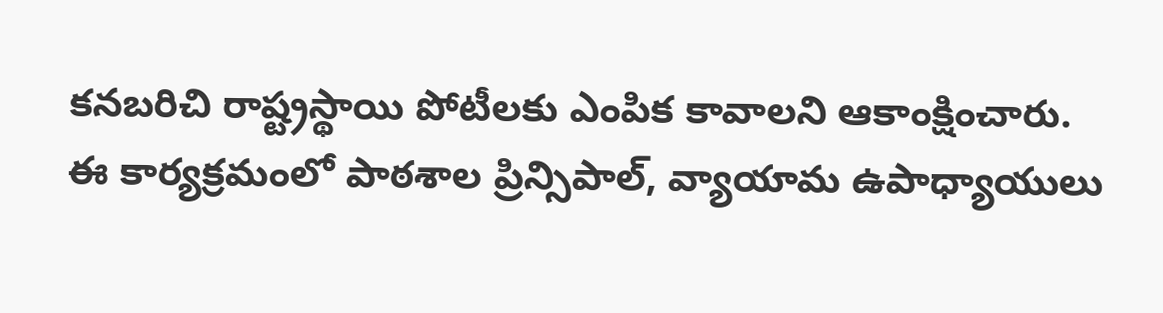కనబరిచి రాష్ట్రస్థాయి పోటీలకు ఎంపిక కావాలని ఆకాంక్షించారు.
ఈ కార్యక్రమంలో పాఠశాల ప్రిన్సిపాల్, వ్యాయామ ఉపాధ్యాయులు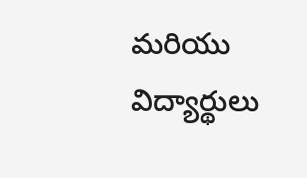మరియు విద్యార్థులు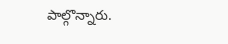పాల్గొన్నారు.